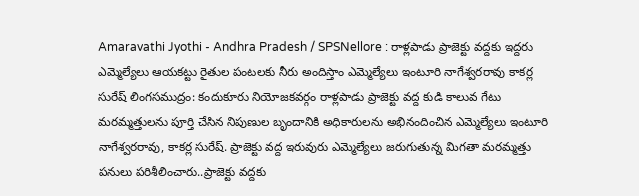Amaravathi Jyothi - Andhra Pradesh / SPSNellore : రాళ్లపాడు ప్రాజెక్టు వద్దకు ఇద్దరు ఎమ్మెల్యేలు ఆయకట్టు రైతుల పంటలకు నీరు అందిస్తాం ఎమ్మెల్యేలు ఇంటూరి నాగేశ్వరరావు కాకర్ల సురేష్ లింగసముద్రం: కందుకూరు నియోజకవర్గం రాళ్లపాడు ప్రాజెక్టు వద్ద కుడి కాలువ గేటు మరమ్మత్తులను పూర్తి చేసిన నిపుణుల బృందానికి అధికారులను అభినందించిన ఎమ్మెల్యేలు ఇంటూరి నాగేశ్వరరావు, కాకర్ల సురేష్. ప్రాజెక్టు వద్ద ఇరువురు ఎమ్మెల్యేలు జరుగుతున్న మిగతా మరమ్మత్తు పనులు పరిశీలించారు..ప్రాజెక్టు వద్దకు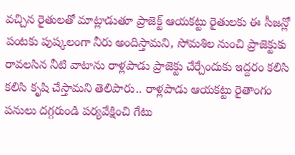వచ్చిన రైతులతో మాట్లాడుతూ ప్రాజెక్ట్ ఆయకట్టు రైతులకు ఈ సీజన్లో పంటకు పుష్కలంగా నీరు అందిస్తామని, సోమశిల నుంచి ప్రాజెక్టుకు రావలసిన నీటి వాటాను రాళ్లపాడు ప్రాజెక్టు చేర్చేందుకు ఇద్దరం కలిసి కలిసి కృషి చేస్తామని తెలిపారు.. రాళ్లపాడు ఆయకట్టు రైతాంగం పనులు దగ్గరుండి పర్యవేక్షించి గేటు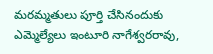మరమ్మతులు పూర్తి చేసినందుకు ఎమ్మెల్యేలు ఇంటూరి నాగేశ్వరరావు,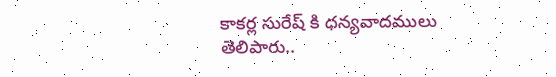కాకర్ల సురేష్ కి ధన్యవాదములు తెలిపారు..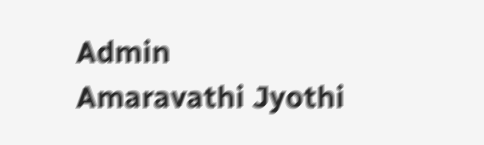Admin
Amaravathi Jyothi